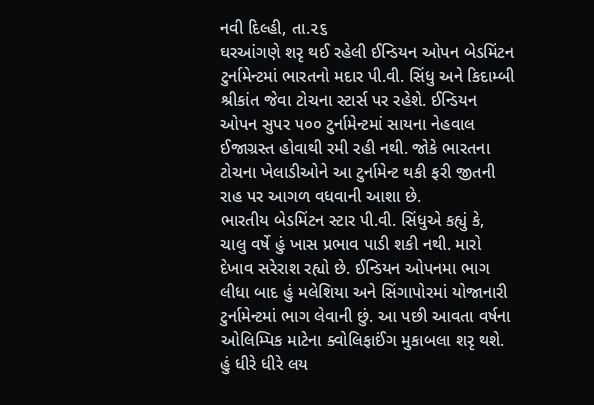નવી દિલ્હી, તા.૨૬
ઘરઆંગણે શરૃ થઈ રહેલી ઈન્ડિયન ઓપન બેડમિંટન ટુર્નામેન્ટમાં ભારતનો મદાર પી.વી. સિંધુ અને કિદામ્બી શ્રીકાંત જેવા ટોચના સ્ટાર્સ પર રહેશે. ઈન્ડિયન ઓપન સુપર ૫૦૦ ટુર્નામેન્ટમાં સાયના નેહવાલ ઈજાગ્રસ્ત હોવાથી રમી રહી નથી. જોકે ભારતના ટોચના ખેલાડીઓને આ ટુર્નામેન્ટ થકી ફરી જીતની રાહ પર આગળ વધવાની આશા છે.
ભારતીય બેડમિંટન સ્ટાર પી.વી. સિંધુએ કહ્યું કે, ચાલુ વર્ષે હું ખાસ પ્રભાવ પાડી શકી નથી. મારો દેખાવ સરેરાશ રહ્યો છે. ઈન્ડિયન ઓપનમા ભાગ લીધા બાદ હું મલેશિયા અને સિંગાપોરમાં યોજાનારી ટુર્નામેન્ટમાં ભાગ લેવાની છું. આ પછી આવતા વર્ષના ઓલિમ્પિક માટેના ક્વોલિફાઈંગ મુકાબલા શરૃ થશે. હું ધીરે ધીરે લય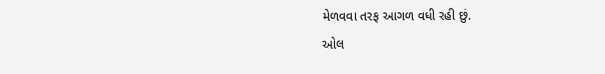મેળવવા તરફ આગળ વધી રહી છું.
ઓલ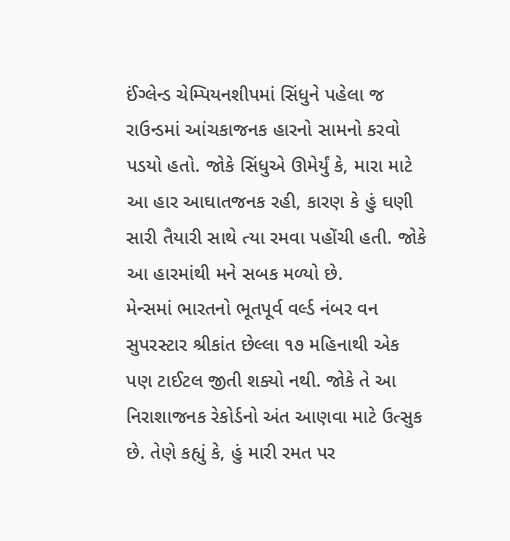ઈંગ્લેન્ડ ચેમ્પિયનશીપમાં સિંધુને પહેલા જ રાઉન્ડમાં આંચકાજનક હારનો સામનો કરવો પડયો હતો. જોકે સિંધુએ ઊમેર્યું કે, મારા માટે આ હાર આઘાતજનક રહી, કારણ કે હું ઘણી સારી તૈયારી સાથે ત્યા રમવા પહોંચી હતી. જોકે આ હારમાંથી મને સબક મળ્યો છે.
મેન્સમાં ભારતનો ભૂતપૂર્વ વર્લ્ડ નંબર વન સુપરસ્ટાર શ્રીકાંત છેલ્લા ૧૭ મહિનાથી એક પણ ટાઈટલ જીતી શક્યો નથી. જોકે તે આ નિરાશાજનક રેકોર્ડનો અંત આણવા માટે ઉત્સુક છે. તેણે કહ્યું કે, હું મારી રમત પર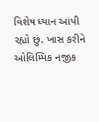વિશેષ ધ્યાન આપી રહ્યો છું. ખાસ કરીને ઓલિમ્પિક નજીક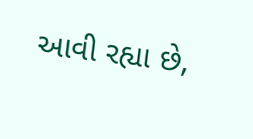આવી રહ્યા છે,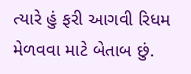ત્યારે હું ફરી આગવી રિધમ મેળવવા માટે બેતાબ છું.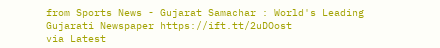from Sports News - Gujarat Samachar : World's Leading Gujarati Newspaper https://ift.tt/2uDOost
via Latest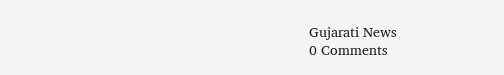Gujarati News
0 Comments